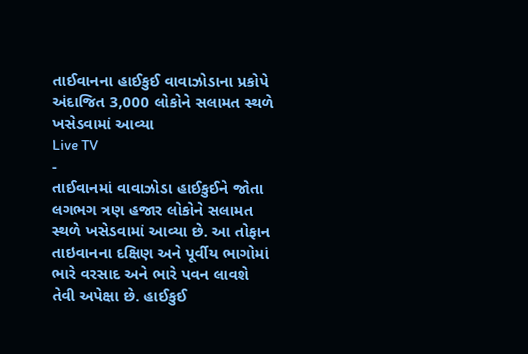તાઈવાનના હાઈકુઈ વાવાઝોડાના પ્રકોપે અંદાજિત 3,000 લોકોને સલામત સ્થળે ખસેડવામાં આવ્યા
Live TV
-
તાઈવાનમાં વાવાઝોડા હાઈકુઈને જોતા લગભગ ત્રણ હજાર લોકોને સલામત સ્થળે ખસેડવામાં આવ્યા છે. આ તોફાન તાઇવાનના દક્ષિણ અને પૂર્વીય ભાગોમાં ભારે વરસાદ અને ભારે પવન લાવશે તેવી અપેક્ષા છે. હાઈકુઈ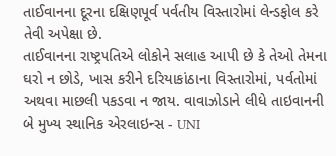તાઈવાનના દૂરના દક્ષિણપૂર્વ પર્વતીય વિસ્તારોમાં લેન્ડફોલ કરે તેવી અપેક્ષા છે.
તાઈવાનના રાષ્ટ્રપતિએ લોકોને સલાહ આપી છે કે તેઓ તેમના ઘરો ન છોડે, ખાસ કરીને દરિયાકાંઠાના વિસ્તારોમાં, પર્વતોમાં અથવા માછલી પકડવા ન જાય. વાવાઝોડાને લીધે તાઇવાનની બે મુખ્ય સ્થાનિક એરલાઇન્સ - UNI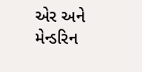એર અને મેન્ડરિન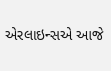એરલાઇન્સએ આજે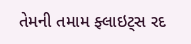તેમની તમામ ફ્લાઇટ્સ રદ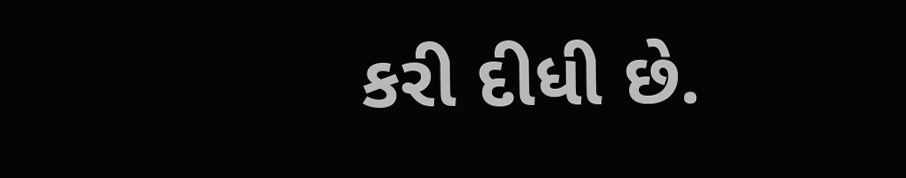કરી દીધી છે.